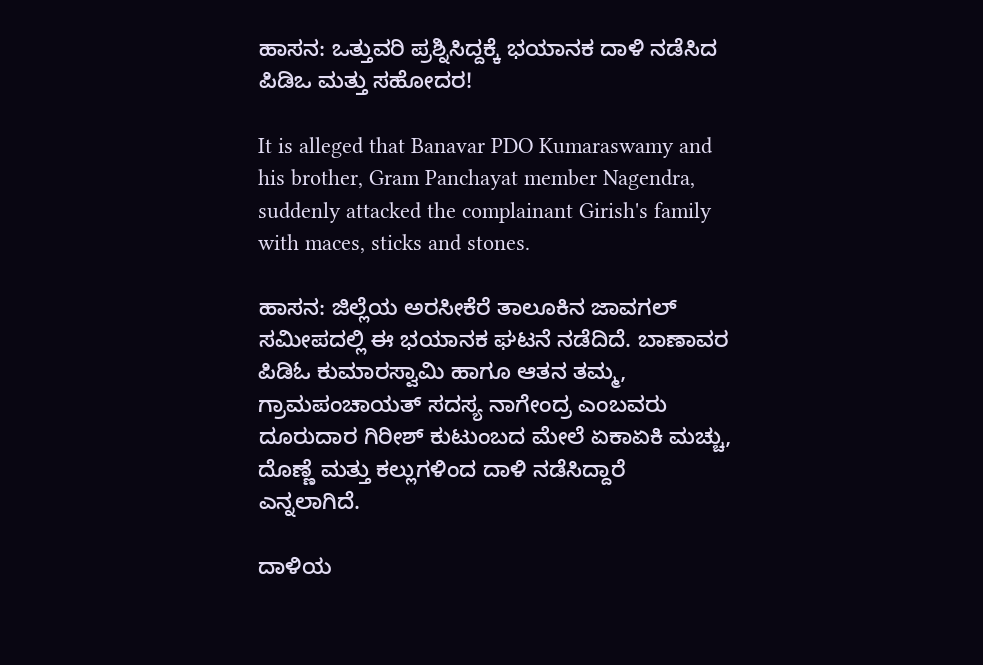ಹಾಸನ: ಒತ್ತುವರಿ ಪ್ರಶ್ನಿಸಿದ್ದಕ್ಕೆ ಭಯಾನಕ ದಾಳಿ ನಡೆಸಿದ ಪಿಡಿಒ ಮತ್ತು ಸಹೋದರ!

It is alleged that Banavar PDO Kumaraswamy and his brother, Gram Panchayat member Nagendra, suddenly attacked the complainant Girish's family with maces, sticks and stones.

ಹಾಸನ: ಜಿಲ್ಲೆಯ ಅರಸೀಕೆರೆ ತಾಲೂಕಿನ ಜಾವಗಲ್ ಸಮೀಪದಲ್ಲಿ ಈ ಭಯಾನಕ ಘಟನೆ ನಡೆದಿದೆ. ಬಾಣಾವರ ಪಿಡಿಓ ಕುಮಾರಸ್ವಾಮಿ ಹಾಗೂ ಆತನ ತಮ್ಮ, ಗ್ರಾಮಪಂಚಾಯತ್ ಸದಸ್ಯ ನಾಗೇಂದ್ರ‌ ಎಂಬವರು ದೂರುದಾರ ಗಿರೀಶ್ ಕುಟುಂಬದ ಮೇಲೆ ಏಕಾಏಕಿ ಮಚ್ಚು, ದೊಣ್ಣೆ ಮತ್ತು ಕಲ್ಲುಗಳಿಂದ ದಾಳಿ ನಡೆಸಿದ್ದಾರೆ ಎನ್ನಲಾಗಿದೆ.

ದಾಳಿಯ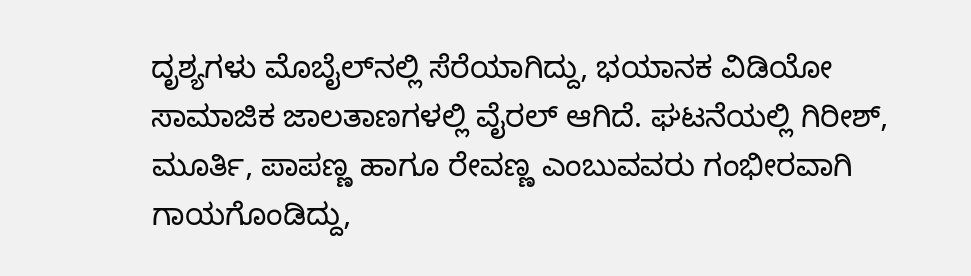ದೃಶ್ಯಗಳು ಮೊಬೈಲ್‌ನಲ್ಲಿ ಸೆರೆಯಾಗಿದ್ದು, ಭಯಾನಕ ವಿಡಿಯೋ ಸಾಮಾಜಿಕ ಜಾಲತಾಣಗಳಲ್ಲಿ ವೈರಲ್ ಆಗಿದೆ. ಘಟನೆಯಲ್ಲಿ ಗಿರೀಶ್, ಮೂರ್ತಿ, ಪಾಪಣ್ಣ ಹಾಗೂ ರೇವಣ್ಣ ಎಂಬುವವರು ಗಂಭೀರವಾಗಿ ಗಾಯಗೊಂಡಿದ್ದು,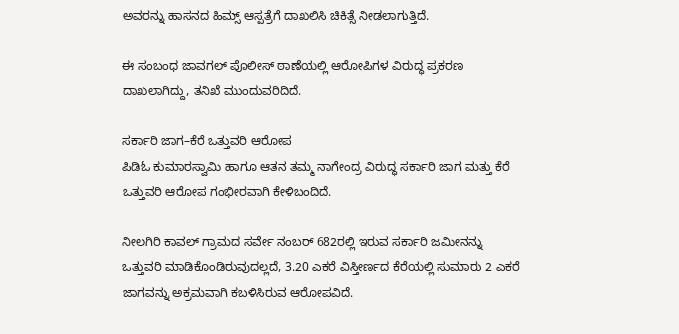ಅವರನ್ನು ಹಾಸನದ ಹಿಮ್ಸ್ ಆಸ್ಪತ್ರೆಗೆ ದಾಖಲಿಸಿ ಚಿಕಿತ್ಸೆ ನೀಡಲಾಗುತ್ತಿದೆ.

ಈ ಸಂಬಂಧ ಜಾವಗಲ್ ಪೊಲೀಸ್ ಠಾಣೆಯಲ್ಲಿ ಆರೋಪಿಗಳ ವಿರುದ್ಧ ಪ್ರಕರಣ ದಾಖಲಾಗಿದ್ದು, ತನಿಖೆ ಮುಂದುವರಿದಿದೆ.

ಸರ್ಕಾರಿ ಜಾಗ–ಕೆರೆ ಒತ್ತುವರಿ ಆರೋಪ
ಪಿಡಿಓ ಕುಮಾರಸ್ವಾಮಿ ಹಾಗೂ ಆತನ ತಮ್ಮ ನಾಗೇಂದ್ರ ವಿರುದ್ಧ ಸರ್ಕಾರಿ ಜಾಗ ಮತ್ತು ಕೆರೆ ಒತ್ತುವರಿ ಆರೋಪ ಗಂಭೀರವಾಗಿ ಕೇಳಿಬಂದಿದೆ.

ನೀಲಗಿರಿ ಕಾವಲ್ ಗ್ರಾಮದ ಸರ್ವೇ ನಂಬರ್ 682ರಲ್ಲಿ ಇರುವ ಸರ್ಕಾರಿ ಜಮೀನನ್ನು ಒತ್ತುವರಿ ಮಾಡಿಕೊಂಡಿರುವುದಲ್ಲದೆ, 3.20 ಎಕರೆ ವಿಸ್ತೀರ್ಣದ ಕೆರೆಯಲ್ಲಿ ಸುಮಾರು 2 ಎಕರೆ ಜಾಗವನ್ನು ಅಕ್ರಮವಾಗಿ ಕಬಳಿಸಿರುವ ಆರೋಪವಿದೆ.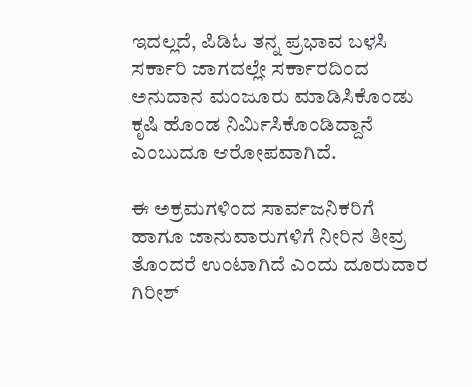ಇದಲ್ಲದೆ, ಪಿಡಿಓ ತನ್ನ ಪ್ರಭಾವ ಬಳಸಿ ಸರ್ಕಾರಿ ಜಾಗದಲ್ಲೇ ಸರ್ಕಾರದಿಂದ ಅನುದಾನ ಮಂಜೂರು ಮಾಡಿಸಿಕೊಂಡು ಕೃಷಿ ಹೊಂಡ ನಿರ್ಮಿಸಿಕೊಂಡಿದ್ದಾನೆ ಎಂಬುದೂ ಆರೋಪವಾಗಿದೆ.

ಈ ಅಕ್ರಮಗಳಿಂದ ಸಾರ್ವಜನಿಕರಿಗೆ ಹಾಗೂ ಜಾನುವಾರುಗಳಿಗೆ ನೀರಿನ ತೀವ್ರ ತೊಂದರೆ ಉಂಟಾಗಿದೆ ಎಂದು ದೂರುದಾರ ಗಿರೀಶ್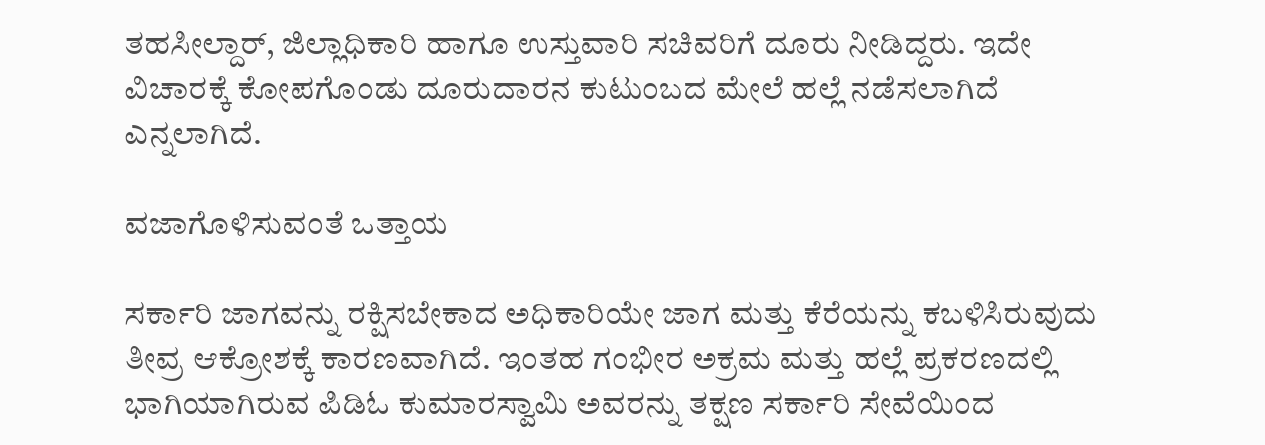ತಹಸೀಲ್ದಾರ್, ಜಿಲ್ಲಾಧಿಕಾರಿ ಹಾಗೂ ಉಸ್ತುವಾರಿ ಸಚಿವರಿಗೆ ದೂರು ನೀಡಿದ್ದರು. ಇದೇ ವಿಚಾರಕ್ಕೆ ಕೋಪಗೊಂಡು ದೂರುದಾರನ ಕುಟುಂಬದ ಮೇಲೆ ಹಲ್ಲೆ ನಡೆಸಲಾಗಿದೆ ಎನ್ನಲಾಗಿದೆ.

ವಜಾಗೊಳಿಸುವಂತೆ ಒತ್ತಾಯ

ಸರ್ಕಾರಿ ಜಾಗವನ್ನು ರಕ್ಷಿಸಬೇಕಾದ ಅಧಿಕಾರಿಯೇ ಜಾಗ ಮತ್ತು ಕೆರೆಯನ್ನು ಕಬಳಿಸಿರುವುದು ತೀವ್ರ ಆಕ್ರೋಶಕ್ಕೆ ಕಾರಣವಾಗಿದೆ. ಇಂತಹ ಗಂಭೀರ ಅಕ್ರಮ ಮತ್ತು ಹಲ್ಲೆ ಪ್ರಕರಣದಲ್ಲಿ ಭಾಗಿಯಾಗಿರುವ ಪಿಡಿಓ ಕುಮಾರಸ್ವಾಮಿ ಅವರನ್ನು ತಕ್ಷಣ ಸರ್ಕಾರಿ ಸೇವೆಯಿಂದ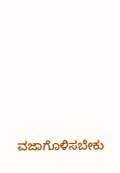ವಜಾಗೊಳಿಸಬೇಕು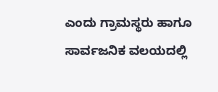ಎಂದು ಗ್ರಾಮಸ್ಥರು ಹಾಗೂ ಸಾರ್ವಜನಿಕ ವಲಯದಲ್ಲಿ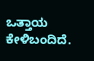ಒತ್ತಾಯ ಕೇಳಿಬಂದಿದೆ.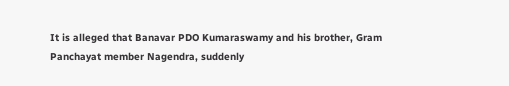It is alleged that Banavar PDO Kumaraswamy and his brother, Gram Panchayat member Nagendra, suddenly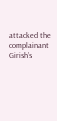attacked the complainant Girish’s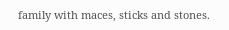family with maces, sticks and stones.